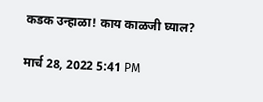कडक उन्हाळा! काय काळजी घ्याल?

मार्च 28, 2022 5:41 PM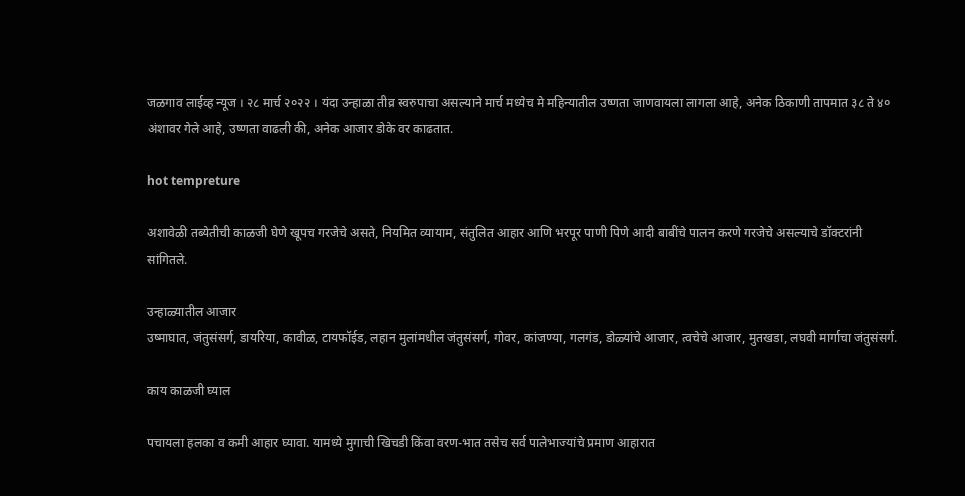जळगाव लाईव्ह न्यूज । २८ मार्च २०२२ । यंदा उन्हाळा तीव्र स्वरुपाचा असल्याने मार्च मध्येच मे महिन्यातील उष्णता जाणवायला लागला आहे, अनेक ठिकाणी तापमात ३८ ते ४० अंशावर गेले आहे, उष्णता वाढली की, अनेक आजार डोके वर काढतात.

hot tempreture

अशावेळी तब्येतीची काळजी घेणे खूपच गरजेचे असते, नियमित व्यायाम, संतुलित आहार आणि भरपूर पाणी पिणे आदी बाबींचे पालन करणे गरजेचे असल्याचे डॉक्टरांनी सांगितले.

उन्हाळ्यातील आजार
उष्माघात, जंतुसंसर्ग, डायरिया, कावीळ, टायफॉईड, लहान मुलांमधील जंतुसंसर्ग, गोवर, कांजण्या, गलगंड, डोळ्यांचे आजार, त्वचेचे आजार, मुतखडा, लघवी मार्गाचा जंतुसंसर्ग.

काय काळजी घ्याल

पचायला हलका व कमी आहार घ्यावा. यामध्ये मुगाची खिचडी किंवा वरण-भात तसेच सर्व पालेभाज्यांचे प्रमाण आहारात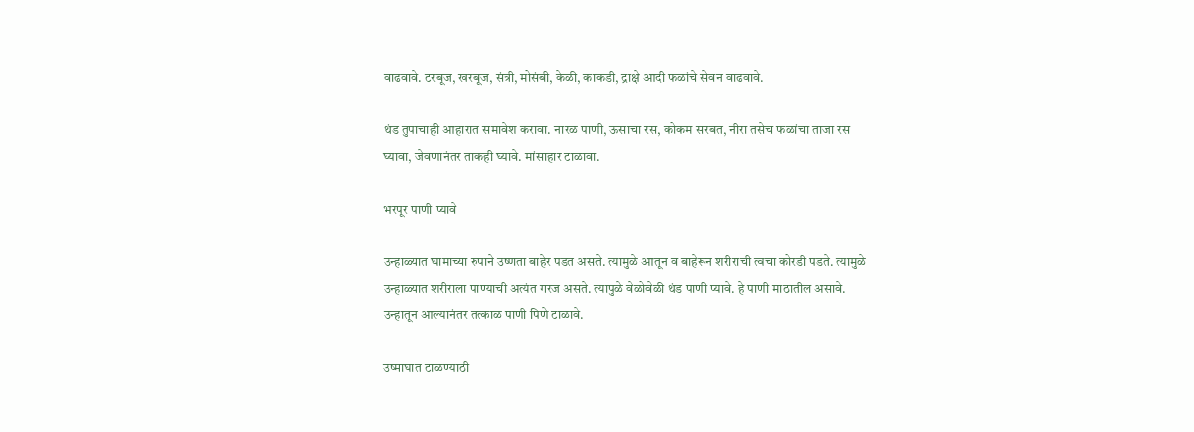वाढवावे. टरबूज, खरबूज, संत्री, मोसंबी, केळी, काकडी, द्राक्षे आदी फळांचे सेवन वाढवावे.

थंड तुपाचाही आहारात समावेश करावा. नारळ पाणी, ऊसाचा रस, कोकम सरबत, नीरा तसेच फळांचा ताजा रस घ्यावा, जेवणानंतर ताकही घ्यावे. मांसाहार टाळावा.

भरपूर पाणी प्यावे

उन्हाळ्यात घामाच्या रुपाने उष्णता बाहेर पडत असते. त्यामुळे आतून व बाहेरून शरीराची त्वचा कोरडी पडते. त्यामुळे उन्हाळ्यात शरीराला पाण्याची अत्यंत गरज असते. त्यापुळे वेळोवेळी थंड पाणी प्यावे. हे पाणी माठातील असावे. उन्हातून आल्यानंतर तत्काळ पाणी पिणे टाळावे.

उष्माघात टाळण्याठी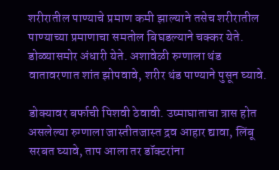शरीरातील पाण्याचे प्रमाण कमी झाल्याने तसेच शरीरातील पाण्याच्या प्रमाणाचा समतोल बिघडल्याने चक्कर येते. डोळ्यासमोर अंधारी येते. अशावेळी रुग्णाला थंड वातावरणात शांत झोपवावे, शरीर थंड पाण्याने पुसून घ्यावे.

डोक्यावर बर्फाची पिशवी ठेवावी. उष्माघाताचा त्रास होत असलेल्या रुग्णाला जास्तीतजास्त द्रव आहार द्यावा, लिंबू सरबत घ्यावे, ताप आला तर डॉक्टरांना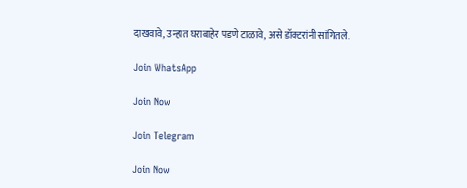दाखवावे, उन्हात घराबाहेर पडणे टाळावे, असे डॉक्टरांनी सांगितले.

Join WhatsApp

Join Now

Join Telegram

Join Now